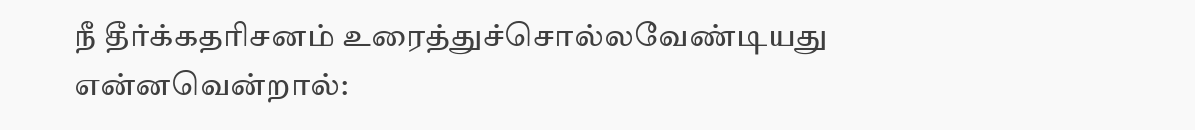நீ தீர்க்கதரிசனம் உரைத்துச்சொல்லவேண்டியது என்னவென்றால்: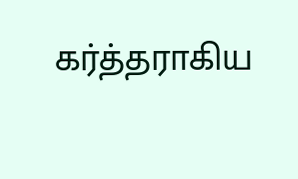கர்த்தராகிய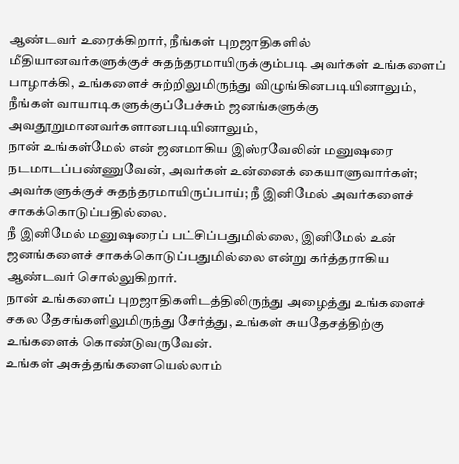ஆண்டவர் உரைக்கிறார், நீங்கள் புறஜாதிகளில் மீதியானவர்களுக்குச் சுதந்தரமாயிருக்கும்படி அவர்கள் உங்களைப் பாழாக்கி, உங்களைச் சுற்றிலுமிருந்து விழுங்கினபடியினாலும், நீங்கள் வாயாடிகளுக்குப்பேச்சும் ஜனங்களுக்கு அவதூறுமானவர்களானபடியினாலும்,
நான் உங்கள்மேல் என் ஜனமாகிய இஸ்ரவேலின் மனுஷரை நடமாடப்பண்ணுவேன், அவர்கள் உன்னைக் கையாளுவார்கள்; அவர்களுக்குச் சுதந்தரமாயிருப்பாய்; நீ இனிமேல் அவர்களைச் சாகக்கொடுப்பதில்லை.
நீ இனிமேல் மனுஷரைப் பட்சிப்பதுமில்லை, இனிமேல் உன் ஜனங்களைச் சாகக்கொடுப்பதுமில்லை என்று கர்த்தராகிய ஆண்டவர் சொல்லுகிறார்.
நான் உங்களைப் புறஜாதிகளிடத்திலிருந்து அழைத்து உங்களைச் சகல தேசங்களிலுமிருந்து சேர்த்து, உங்கள் சுயதேசத்திற்கு உங்களைக் கொண்டுவருவேன்.
உங்கள் அசுத்தங்களையெல்லாம்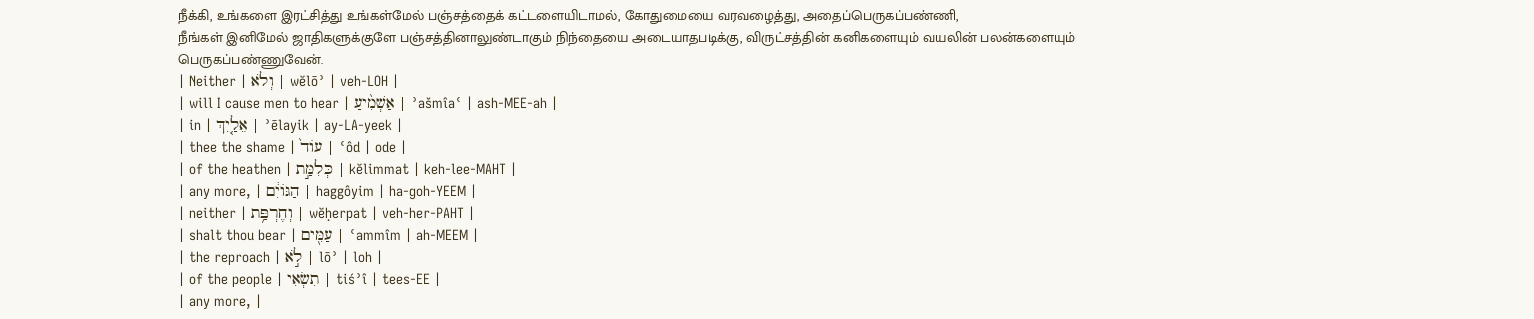நீக்கி, உங்களை இரட்சித்து உங்கள்மேல் பஞ்சத்தைக் கட்டளையிடாமல், கோதுமையை வரவழைத்து, அதைப்பெருகப்பண்ணி,
நீங்கள் இனிமேல் ஜாதிகளுக்குளே பஞ்சத்தினாலுண்டாகும் நிந்தையை அடையாதபடிக்கு, விருட்சத்தின் கனிகளையும் வயலின் பலன்களையும் பெருகப்பண்ணுவேன்.
| Neither | וְלֹא | wĕlōʾ | veh-LOH |
| will I cause men to hear | אַשְׁמִ֨יעַ | ʾašmîaʿ | ash-MEE-ah |
| in | אֵלַ֤יִךְ | ʾēlayik | ay-LA-yeek |
| thee the shame | עוֹד֙ | ʿôd | ode |
| of the heathen | כְּלִמַּ֣ת | kĕlimmat | keh-lee-MAHT |
| any more, | הַגּוֹיִ֔ם | haggôyim | ha-ɡoh-YEEM |
| neither | וְחֶרְפַּ֥ת | wĕḥerpat | veh-her-PAHT |
| shalt thou bear | עַמִּ֖ים | ʿammîm | ah-MEEM |
| the reproach | לֹ֣א | lōʾ | loh |
| of the people | תִשְׂאִי | tiśʾî | tees-EE |
| any more, |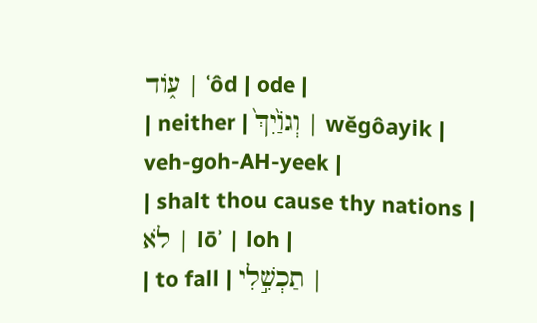ע֑וֹד | ʿôd | ode |
| neither | וְגוַֹ֙יִךְ֙ | wĕgôayik | veh-ɡoh-AH-yeek |
| shalt thou cause thy nations | לֹא | lōʾ | loh |
| to fall | תַכְשִׁ֣לִי |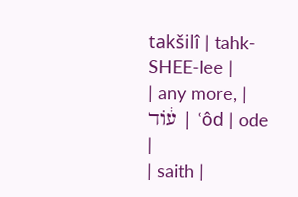takšilî | tahk-SHEE-lee |
| any more, | ע֔וֹד | ʿôd | ode |
| saith |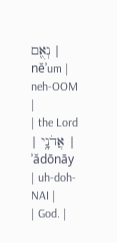נְאֻ֖ם | nĕʾum | neh-OOM |
| the Lord | אֲדֹנָ֥י | ʾădōnāy | uh-doh-NAI |
| God. |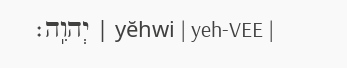יְהוִֽה׃ | yĕhwi | yeh-VEE |